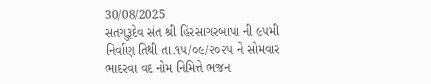30/08/2025
સતગુરૂદેવ સંત શ્રી હિરસાગરબાપા ની ૯૫મી નિર્વાણ તિથી તા.૧૫/૦૯/૨૦૨૫ ને સોમવાર ભાદરવા વદ નોમ નિમિત્તે ભજન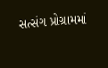સત્સંગ પ્રોગ્રામમાં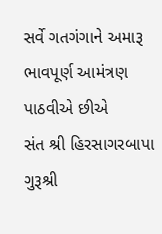સર્વે ગતગંગાને અમારૂ ભાવપૂર્ણ આમંત્રણ પાઠવીએ છીએ
સંત શ્રી હિરસાગરબાપા ગુરૂશ્રી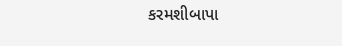કરમશીબાપા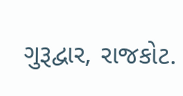ગુરૂદ્વાર, રાજકોટ.